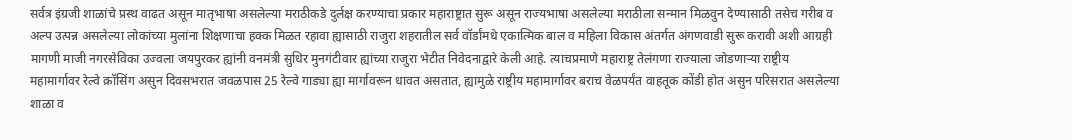सर्वत्र इंग्रजी शाळांचे प्रस्थ वाढत असून मातृभाषा असलेल्या मराठीकडे दुर्लक्ष करण्याचा प्रकार महाराष्ट्रात सुरू असून राज्यभाषा असलेल्या मराठीला सन्मान मिळवुन देण्यासाठी तसेच गरीब व अल्प उत्पन्न असलेल्या लोकांच्या मुलांना शिक्षणाचा हक्क मिळत रहावा ह्यासाठी राजुरा शहरातील सर्व वॉर्डांमधे एकात्मिक बाल व महिला विकास अंतर्गत अंगणवाडी सुरू करावी अशी आग्रही मागणी माजी नगरसेविका उज्वला जयपुरकर ह्यांनी वनमंत्री सुधिर मुनगंटीवार ह्यांच्या राजुरा भेटीत निवेदनाद्वारे केली आहे. त्याचप्रमाणे महाराष्ट्र तेलंगणा राज्याला जोडणाऱ्या राष्ट्रीय महामार्गावर रेल्वे क्रॉसिंग असुन दिवसभरात जवळपास 25 रेल्वे गाड्या ह्या मार्गावरून धावत असतात, ह्यामुळे राष्ट्रीय महामार्गावर बराच वेळपर्यंत वाहतूक कोंडी होत असुन परिसरात असलेल्या शाळा व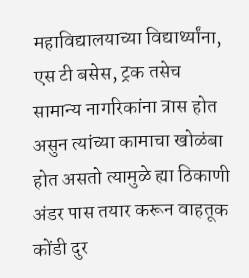महाविद्यालयाच्या विद्यार्थ्यांना, एस टी बसेस, ट्रक तसेच सामान्य नागरिकांना त्रास होत असुन त्यांच्या कामाचा खोळंबा होत असतो त्यामुळे ह्या ठिकाणी अंडर पास तयार करून वाहतूक कोंडी दुर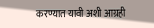करण्यात यावी अशी आग्रही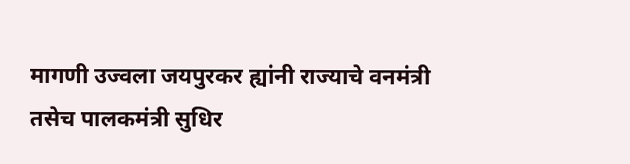मागणी उज्वला जयपुरकर ह्यांनी राज्याचे वनमंत्री तसेच पालकमंत्री सुधिर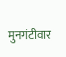मुनगंटीवार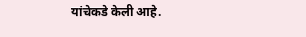यांचेकडे केली आहे.